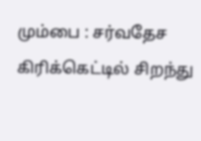மும்பை : சர்வதேச கிரிக்கெட்டில் சிறந்து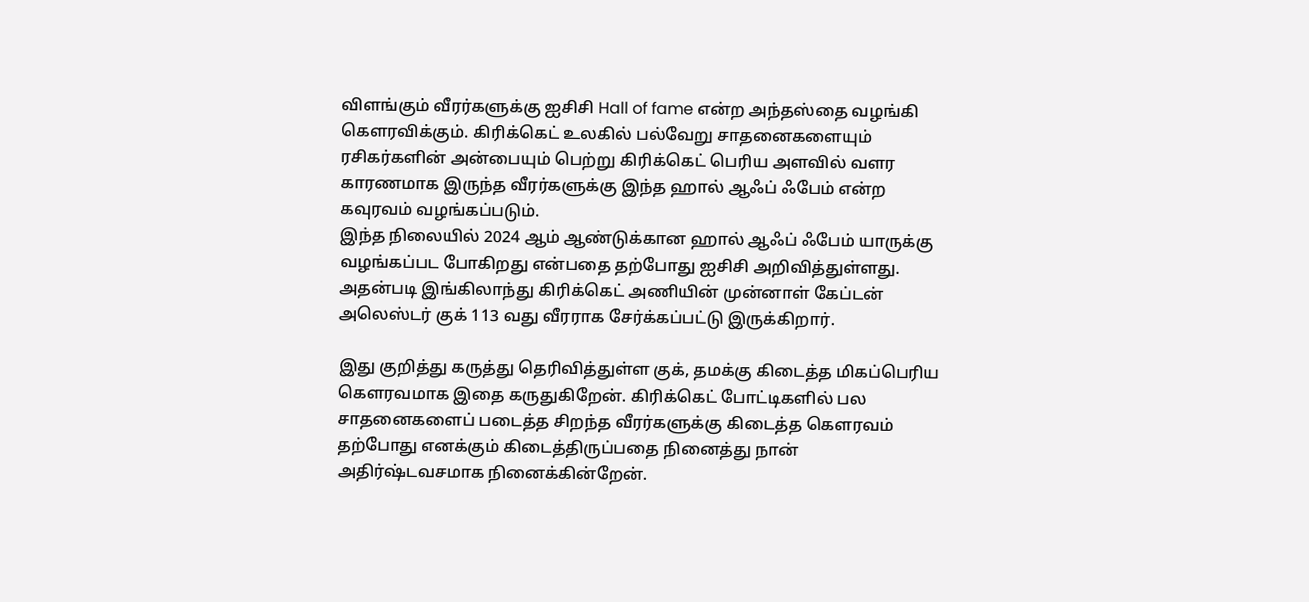விளங்கும் வீரர்களுக்கு ஐசிசி Hall of fame என்ற அந்தஸ்தை வழங்கி கௌரவிக்கும். கிரிக்கெட் உலகில் பல்வேறு சாதனைகளையும் ரசிகர்களின் அன்பையும் பெற்று கிரிக்கெட் பெரிய அளவில் வளர காரணமாக இருந்த வீரர்களுக்கு இந்த ஹால் ஆஃப் ஃபேம் என்ற கவுரவம் வழங்கப்படும்.
இந்த நிலையில் 2024 ஆம் ஆண்டுக்கான ஹால் ஆஃப் ஃபேம் யாருக்கு வழங்கப்பட போகிறது என்பதை தற்போது ஐசிசி அறிவித்துள்ளது. அதன்படி இங்கிலாந்து கிரிக்கெட் அணியின் முன்னாள் கேப்டன் அலெஸ்டர் குக் 113 வது வீரராக சேர்க்கப்பட்டு இருக்கிறார்.

இது குறித்து கருத்து தெரிவித்துள்ள குக், தமக்கு கிடைத்த மிகப்பெரிய கௌரவமாக இதை கருதுகிறேன். கிரிக்கெட் போட்டிகளில் பல சாதனைகளைப் படைத்த சிறந்த வீரர்களுக்கு கிடைத்த கௌரவம் தற்போது எனக்கும் கிடைத்திருப்பதை நினைத்து நான் அதிர்ஷ்டவசமாக நினைக்கின்றேன்.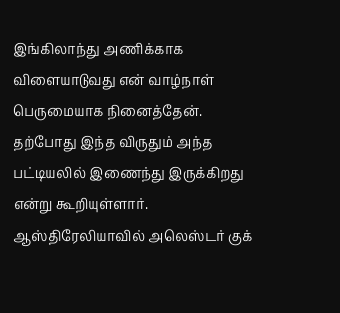இங்கிலாந்து அணிக்காக விளையாடுவது என் வாழ்நாள் பெருமையாக நினைத்தேன்.
தற்போது இந்த விருதும் அந்த பட்டியலில் இணைந்து இருக்கிறது என்று கூறியுள்ளார். ஆஸ்திரேலியாவில் அலெஸ்டர் குக்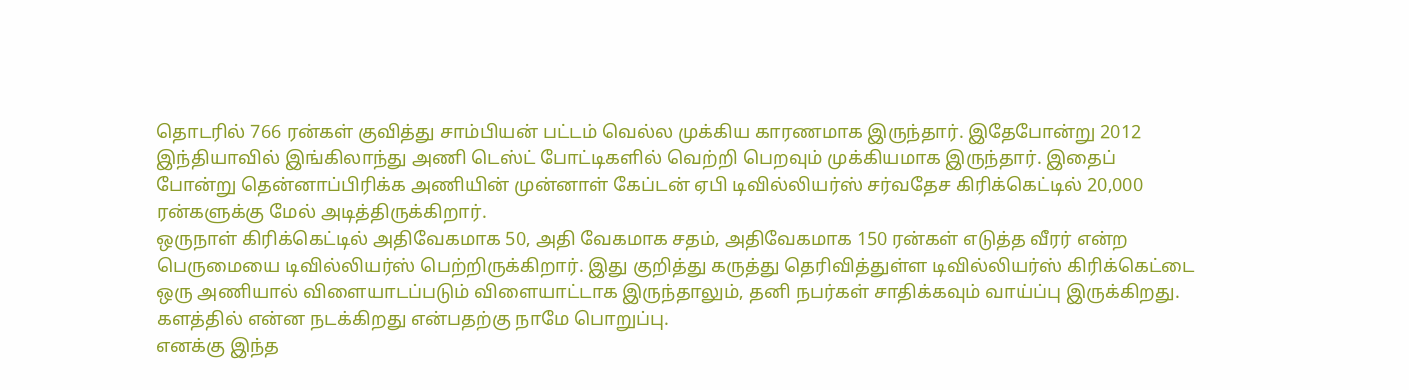தொடரில் 766 ரன்கள் குவித்து சாம்பியன் பட்டம் வெல்ல முக்கிய காரணமாக இருந்தார். இதேபோன்று 2012 இந்தியாவில் இங்கிலாந்து அணி டெஸ்ட் போட்டிகளில் வெற்றி பெறவும் முக்கியமாக இருந்தார். இதைப் போன்று தென்னாப்பிரிக்க அணியின் முன்னாள் கேப்டன் ஏபி டிவில்லியர்ஸ் சர்வதேச கிரிக்கெட்டில் 20,000 ரன்களுக்கு மேல் அடித்திருக்கிறார்.
ஒருநாள் கிரிக்கெட்டில் அதிவேகமாக 50, அதி வேகமாக சதம், அதிவேகமாக 150 ரன்கள் எடுத்த வீரர் என்ற பெருமையை டிவில்லியர்ஸ் பெற்றிருக்கிறார். இது குறித்து கருத்து தெரிவித்துள்ள டிவில்லியர்ஸ் கிரிக்கெட்டை ஒரு அணியால் விளையாடப்படும் விளையாட்டாக இருந்தாலும், தனி நபர்கள் சாதிக்கவும் வாய்ப்பு இருக்கிறது. களத்தில் என்ன நடக்கிறது என்பதற்கு நாமே பொறுப்பு.
எனக்கு இந்த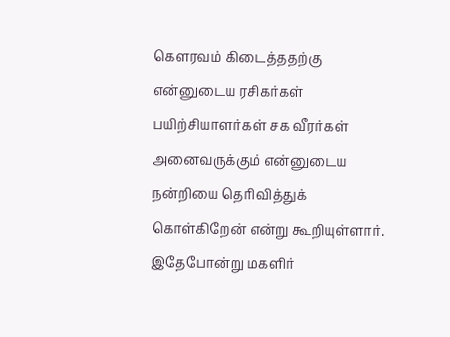கௌரவம் கிடைத்ததற்கு என்னுடைய ரசிகர்கள் பயிற்சியாளர்கள் சக வீரர்கள் அனைவருக்கும் என்னுடைய நன்றியை தெரிவித்துக் கொள்கிறேன் என்று கூறியுள்ளார். இதேபோன்று மகளிர்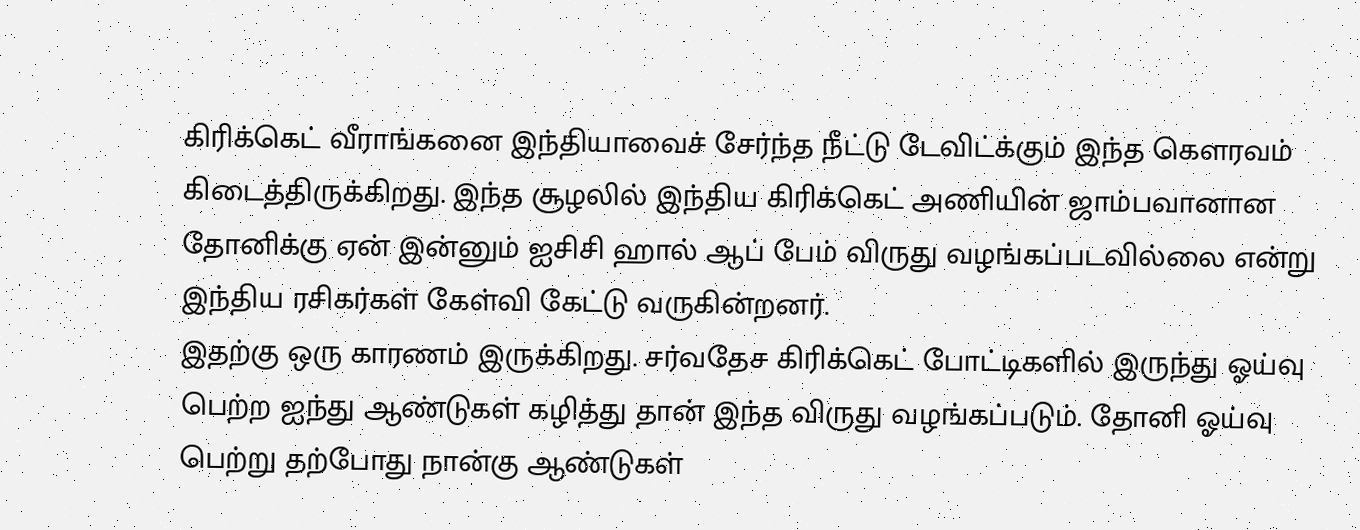கிரிக்கெட் வீராங்கனை இந்தியாவைச் சேர்ந்த நீட்டு டேவிட்க்கும் இந்த கௌரவம் கிடைத்திருக்கிறது. இந்த சூழலில் இந்திய கிரிக்கெட் அணியின் ஜாம்பவானான தோனிக்கு ஏன் இன்னும் ஐசிசி ஹால் ஆப் பேம் விருது வழங்கப்படவில்லை என்று இந்திய ரசிகர்கள் கேள்வி கேட்டு வருகின்றனர்.
இதற்கு ஒரு காரணம் இருக்கிறது. சர்வதேச கிரிக்கெட் போட்டிகளில் இருந்து ஓய்வு பெற்ற ஐந்து ஆண்டுகள் கழித்து தான் இந்த விருது வழங்கப்படும். தோனி ஓய்வு பெற்று தற்போது நான்கு ஆண்டுகள்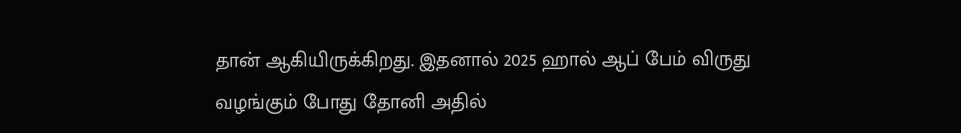தான் ஆகியிருக்கிறது. இதனால் 2025 ஹால் ஆப் பேம் விருது வழங்கும் போது தோனி அதில்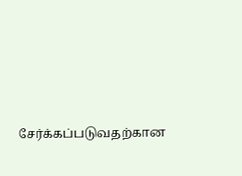சேர்க்கப்படுவதற்கான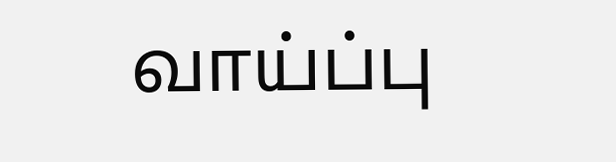வாய்ப்பு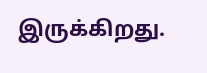இருக்கிறது.